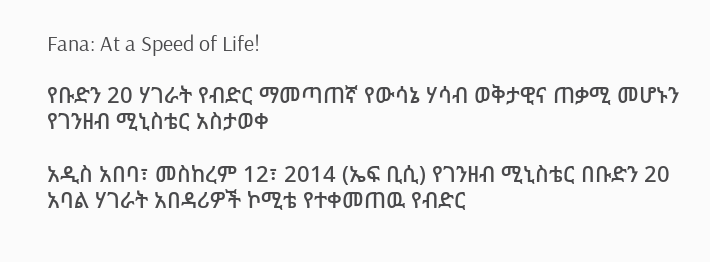Fana: At a Speed of Life!

የቡድን 20 ሃገራት የብድር ማመጣጠኛ የውሳኔ ሃሳብ ወቅታዊና ጠቃሚ መሆኑን የገንዘብ ሚኒስቴር አስታወቀ

አዲስ አበባ፣ መስከረም 12፣ 2014 (ኤፍ ቢሲ) የገንዘብ ሚኒስቴር በቡድን 20 አባል ሃገራት አበዳሪዎች ኮሚቴ የተቀመጠዉ የብድር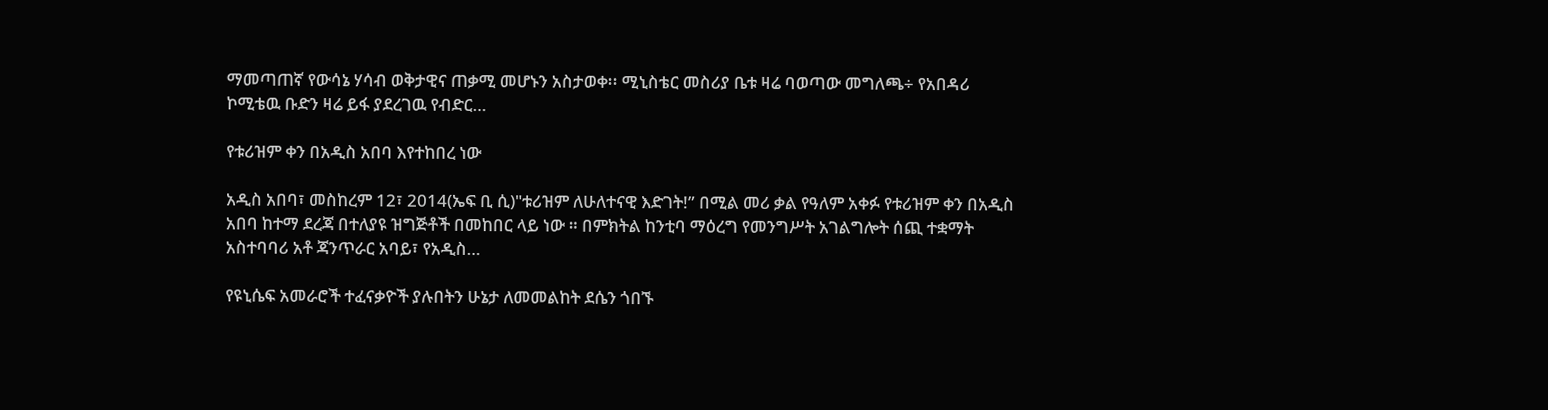ማመጣጠኛ የውሳኔ ሃሳብ ወቅታዊና ጠቃሚ መሆኑን አስታወቀ፡፡ ሚኒስቴር መስሪያ ቤቱ ዛሬ ባወጣው መግለጫ÷ የአበዳሪ ኮሚቴዉ ቡድን ዛሬ ይፋ ያደረገዉ የብድር…

የቱሪዝም ቀን በአዲስ አበባ እየተከበረ ነው

አዲስ አበባ፣ መስከረም 12፣ 2014(ኤፍ ቢ ሲ)"ቱሪዝም ለሁለተናዊ እድገት!” በሚል መሪ ቃል የዓለም አቀፉ የቱሪዝም ቀን በአዲስ አበባ ከተማ ደረጃ በተለያዩ ዝግጅቶች በመከበር ላይ ነው ። በምክትል ከንቲባ ማዕረግ የመንግሥት አገልግሎት ሰጪ ተቋማት አስተባባሪ አቶ ጃንጥራር አባይ፣ የአዲስ…

የዩኒሴፍ አመራሮች ተፈናቃዮች ያሉበትን ሁኔታ ለመመልከት ደሴን ጎበኙ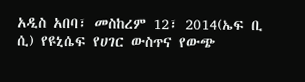አዲስ አበባ፣ መስከረም 12፣ 2014(ኤፍ ቢ ሲ) የዩኒሴፍ የሀገር ውስጥና የውጭ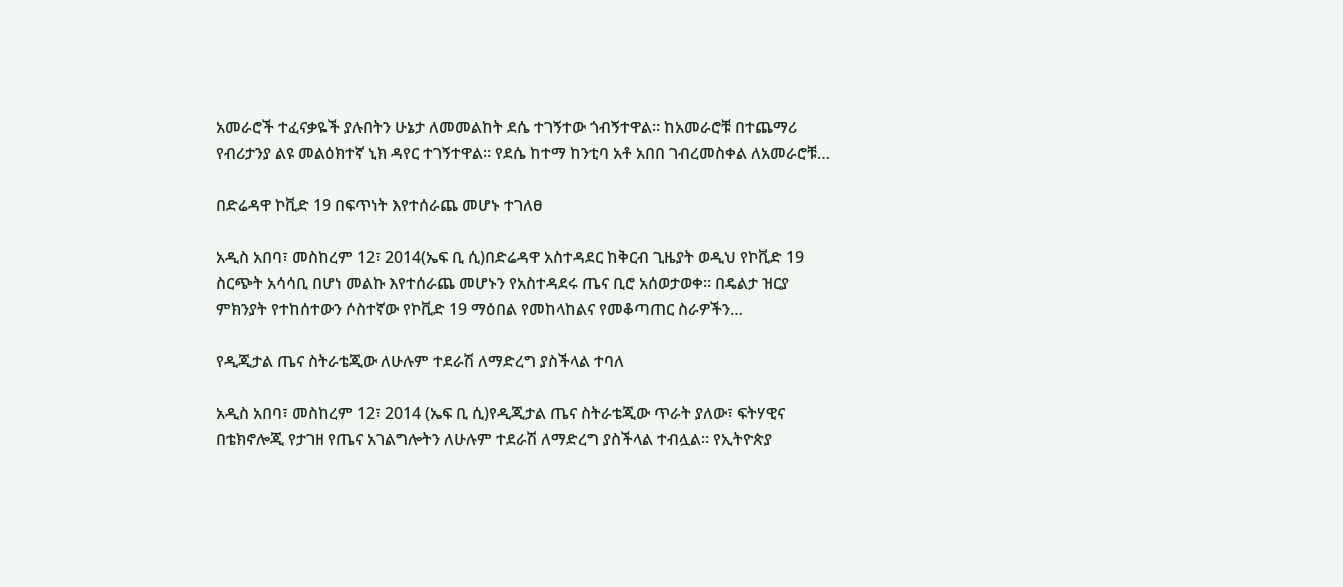አመራሮች ተፈናቃዬች ያሉበትን ሁኔታ ለመመልከት ደሴ ተገኝተው ጎብኝተዋል። ከአመራሮቹ በተጨማሪ የብሪታንያ ልዩ መልዕክተኛ ኒክ ዳየር ተገኝተዋል። የደሴ ከተማ ከንቲባ አቶ አበበ ገብረመስቀል ለአመራሮቹ…

በድሬዳዋ ኮቪድ 19 በፍጥነት እየተሰራጨ መሆኑ ተገለፀ

አዲስ አበባ፣ መስከረም 12፣ 2014(ኤፍ ቢ ሲ)በድሬዳዋ አስተዳደር ከቅርብ ጊዜያት ወዲህ የኮቪድ 19 ስርጭት አሳሳቢ በሆነ መልኩ እየተሰራጨ መሆኑን የአስተዳደሩ ጤና ቢሮ አሰወታወቀ። በዴልታ ዝርያ ምክንያት የተከሰተውን ሶስተኛው የኮቪድ 19 ማዕበል የመከላከልና የመቆጣጠር ስራዎችን…

የዲጂታል ጤና ስትራቴጂው ለሁሉም ተደራሽ ለማድረግ ያስችላል ተባለ

አዲስ አበባ፣ መስከረም 12፣ 2014 (ኤፍ ቢ ሲ)የዲጂታል ጤና ስትራቴጂው ጥራት ያለው፣ ፍትሃዊና በቴክኖሎጂ የታገዘ የጤና አገልግሎትን ለሁሉም ተደራሽ ለማድረግ ያስችላል ተብሏል። የኢትዮጵያ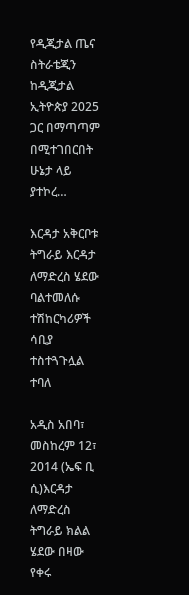የዲጂታል ጤና ስትራቴጂን ከዲጂታል ኢትዮጵያ 2025 ጋር በማጣጣም በሚተገበርበት ሁኔታ ላይ ያተኮረ…

እርዳታ አቅርቦቱ ትግራይ እርዳታ ለማድረስ ሄደው ባልተመለሱ ተሽከርካሪዎች ሳቢያ ተስተጓጉሏል ተባለ

አዲስ አበባ፣ መስከረም 12፣ 2014 (ኤፍ ቢ ሲ)እርዳታ ለማድረስ ትግራይ ክልል ሄደው በዛው የቀሩ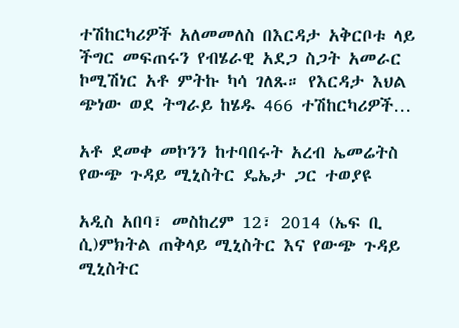ተሽከርካሪዎች አለመመለስ በእርዳታ አቅርቦቱ ላይ ችግር መፍጠሩን የብሄራዊ አደጋ ስጋት አመራር ኮሚሽነር አቶ ምትኩ ካሳ ገለጹ። የእርዳታ እህል ጭነው ወደ ትግራይ ከሄዱ 466 ተሽከርካሪዎች…

አቶ ደመቀ መኮንን ከተባበሩት አረብ ኤመሬትስ የውጭ ጉዳይ ሚኒስትር ዴኤታ ጋር ተወያዩ

አዲስ አበባ፣ መስከረም 12፣ 2014 (ኤፍ ቢ ሲ)ምክትል ጠቅላይ ሚኒስትር እና የውጭ ጉዳይ ሚኒስትር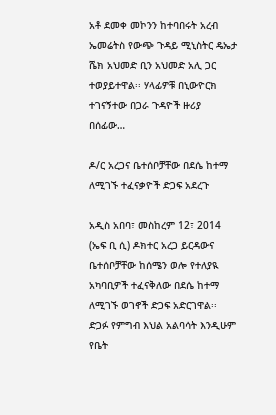አቶ ደመቀ መኮንን ከተባበሩት አረብ ኤመሬትስ የውጭ ጉዳይ ሚኒስትር ዴኤታ ሼክ አህመድ ቢን አህመድ አሊ ጋር ተወያይተዋል፡፡ ሃላፊዎቹ በኒውዮርክ ተገናኝተው በጋራ ጉዳዮች ዙሪያ በሰፊው…

ዶ/ር አረጋና ቤተሰቦቻቸው በደሴ ከተማ ለሚገኙ ተፈናቃዮች ድጋፍ አደረጉ

አዲስ አበባ፣ መስከረም 12፣ 2014 (ኤፍ ቢ ሲ) ዶክተር አረጋ ይርዳውና ቤተሰቦቻቸው ከሰሜን ወሎ የተለያዪ አካባቢዎች ተፈናቅለው በደሴ ከተማ ለሚገኙ ወገኖች ድጋፍ አድርገዋል፡፡ ድጋፉ የምግብ እህል አልባሳት እንዲሁም የቤት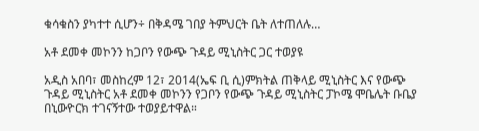ቁሳቁስን ያካተተ ሲሆን÷ በቅዳሜ ገበያ ትምህርት ቤት ለተጠለሉ…

አቶ ደመቀ መኮንን ከጋቦን የውጭ ጉዳይ ሚኒስትር ጋር ተወያዩ

አዲስ አበባ፣ መስከረም 12፣ 2014(ኤፍ ቢ ሲ)ምክትል ጠቅላይ ሚኒስትር እና የውጭ ጉዳይ ሚኒስትር አቶ ደመቀ መኮንን የጋቦን የውጭ ጉዳይ ሚኒስትር ፓኮሜ ሞቤሌት ቡቤያ በኒውዮርክ ተገናኝተው ተወያይተዋል።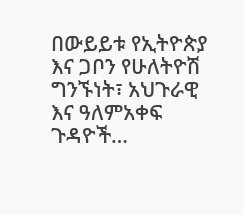በውይይቱ የኢትዮጵያ እና ጋቦን የሁለትዮሽ ግንኙነት፣ አህጉራዊ እና ዓለምአቀፍ ጉዳዮች…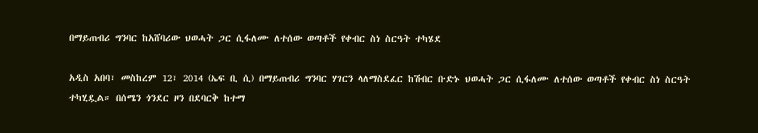በማይጠብሪ ግንባር ከአሸባሪው ህወሓት ጋር ሲፋለሙ ለተሰው ወጣቶች የቀብር ስነ ስርዓት ተካሄደ

አዲስ አበባ፣ መስከረም 12፣ 2014 (ኤፍ ቢ ሲ) በማይጠብሪ ግንባር ሃገርን ላለማስደፈር ከሽብር ቡድኑ ህወሓት ጋር ሲፋለሙ ለተሰው ወጣቶች የቀብር ስነ ስርዓት ተካሂዷል። በሰሜን ጎንደር ዞን በደባርቅ ከተማ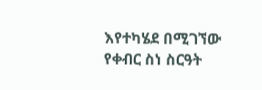እየተካሄደ በሚገኘው የቀብር ስነ ስርዓት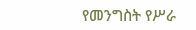የመንግስት የሥራ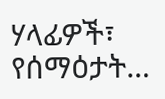ሃላፊዎች፣ የሰማዕታት…